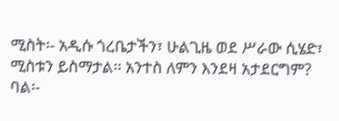ሚስት፡- አዲሱ ጎረቤታችን፣ ሁልጊዜ ወደ ሥራው ሲሄድ፣ ሚስቱን ይስማታል፡፡ አንተስ ለምን እንደዛ አታደርግም?
ባል፡-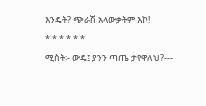እንዴት? ጭራሽ አላውቃትም እኮ!
* * * * * *
ሚስት፡- ውዴ፤ ያንን ጣጤ ታየዋለህ?---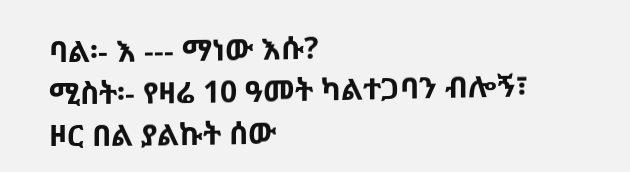ባል፡- እ --- ማነው እሱ?
ሚስት፡- የዛሬ 10 ዓመት ካልተጋባን ብሎኝ፣
ዞር በል ያልኩት ሰው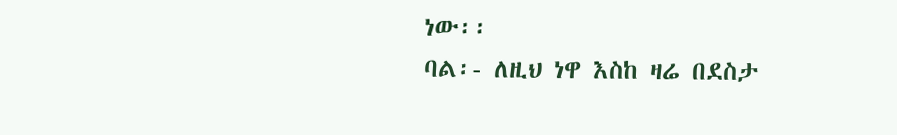ነው፡፡
ባል፡- ለዚህ ነዋ እስከ ዛሬ በደስታ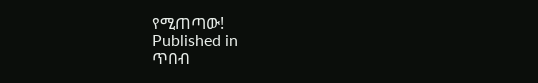የሚጠጣው!
Published in
ጥበብ